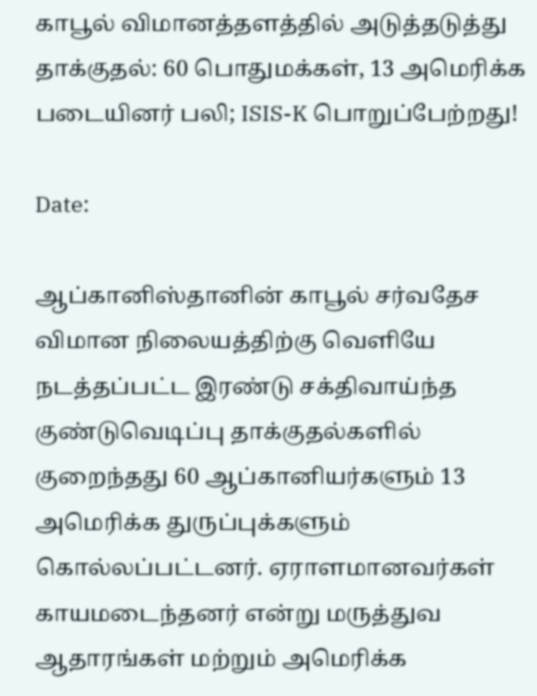காபூல் விமானத்தளத்தில் அடுத்தடுத்து தாக்குதல்: 60 பொதுமக்கள், 13 அமெரிக்க படையினர் பலி; ISIS-K பொறுப்பேற்றது!

Date:

ஆப்கானிஸ்தானின் காபூல் சர்வதேச விமான நிலையத்திற்கு வெளியே நடத்தப்பட்ட இரண்டு சக்திவாய்ந்த குண்டுவெடிப்பு தாக்குதல்களில் குறைந்தது 60 ஆப்கானியர்களும் 13 அமெரிக்க துருப்புக்களும் கொல்லப்பட்டனர். ஏராளமானவர்கள் காயமடைந்தனர் என்று மருத்துவ ஆதாரங்கள் மற்றும் அமெரிக்க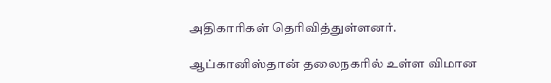அதிகாரிகள் தெரிவித்துள்ளனர்.

ஆப்கானிஸ்தான் தலைநகரில் உள்ள விமான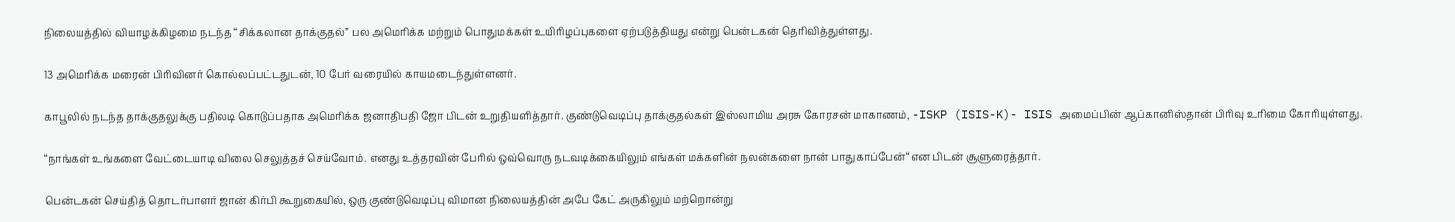நிலையத்தில் வியாழக்கிழமை நடந்த “சிக்கலான தாக்குதல்” பல அமெரிக்க மற்றும் பொதுமக்கள் உயிரிழப்புகளை ஏற்படுத்தியது என்று பென்டகன் தெரிவித்துள்ளது.

13 அமெரிக்க மரைன் பிரிவினர் கொல்லப்பட்டதுடன், 10 பேர் வரையில் காயமடைந்துள்ளனர்.

காபூலில் நடந்த தாக்குதலுக்கு பதிலடி கொடுப்பதாக அமெரிக்க ஜனாதிபதி ஜோ பிடன் உறுதியளித்தார். குண்டுவெடிப்பு தாக்குதல்கள் இஸ்லாமிய அரசு கோரசன் மாகாணம், -ISKP (ISIS-K)- ISIS அமைப்பின் ஆப்கானிஸ்தான் பிரிவு உரிமை கோரியுள்ளது.

“நாங்கள் உங்களை வேட்டையாடி விலை செலுத்தச் செய்வோம். எனது உத்தரவின் பேரில் ஒவ்வொரு நடவடிக்கையிலும் எங்கள் மக்களின் நலன்களை நான் பாதுகாப்பேன்“என பிடன் சூளுரைத்தார்.

பென்டகன் செய்தித் தொடர்பாளர் ஜான் கிர்பி கூறுகையில், ஒரு குண்டுவெடிப்பு விமான நிலையத்தின் அபே கேட் அருகிலும் மற்றொன்று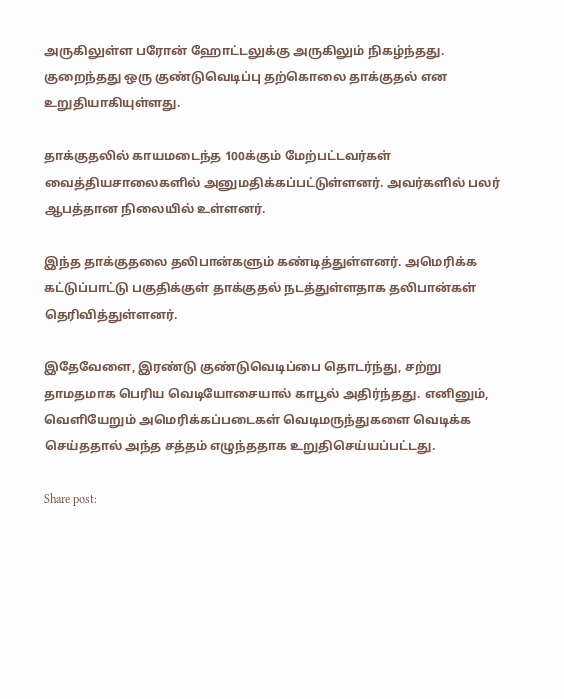அருகிலுள்ள பரோன் ஹோட்டலுக்கு அருகிலும் நிகழ்ந்தது. குறைந்தது ஒரு குண்டுவெடிப்பு தற்கொலை தாக்குதல் என உறுதியாகியுள்ளது.

தாக்குதலில் காயமடைந்த 100க்கும் மேற்பட்டவர்கள் வைத்தியசாலைகளில் அனுமதிக்கப்பட்டுள்ளனர். அவர்களில் பலர் ஆபத்தான நிலையில் உள்ளனர்.

இந்த தாக்குதலை தலிபான்களும் கண்டித்துள்ளனர். அமெரிக்க கட்டுப்பாட்டு பகுதிக்குள் தாக்குதல் நடத்துள்ளதாக தலிபான்கள் தெரிவித்துள்ளனர்.

இதேவேளை, இரண்டு குண்டுவெடிப்பை தொடர்ந்து, சற்று தாமதமாக பெரிய வெடியோசையால் காபூல் அதிர்ந்தது. எனினும், வெளியேறும் அமெரிக்கப்படைகள் வெடிமருந்துகளை வெடிக்க செய்ததால் அந்த சத்தம் எழுந்ததாக உறுதிசெய்யப்பட்டது.

Share post: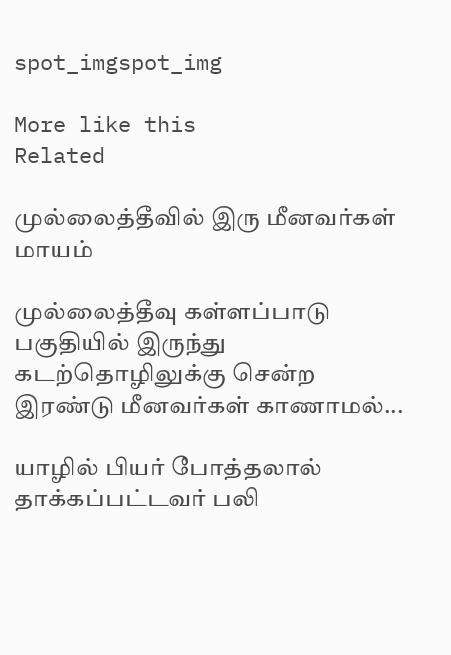spot_imgspot_img

More like this
Related

முல்லைத்தீவில் இரு மீனவர்கள் மாயம்

முல்லைத்தீவு கள்ளப்பாடு பகுதியில் இருந்து கடற்தொழிலுக்கு சென்ற இரண்டு மீனவர்கள் காணாமல்...

யாழில் பியர் போத்தலால் தாக்கப்பட்டவர் பலி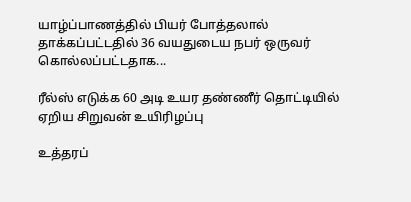யாழ்ப்பாணத்தில் பியர் போத்தலால் தாக்கப்பட்டதில் 36 வயதுடைய நபர் ஒருவர் கொல்லப்பட்டதாக...

ரீல்ஸ் எடுக்க 60 அடி உயர தண்ணீர் தொட்டியில் ஏறிய சிறுவன் உயிரிழப்பு

உத்தரப்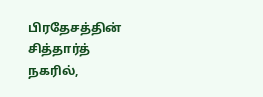பிரதேசத்தின் சித்தார்த் நகரில்,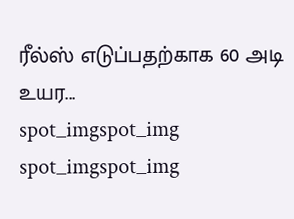ரீல்ஸ் எடுப்பதற்காக 60 அடி உயர...
spot_imgspot_img
spot_imgspot_img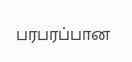பரபரப்பான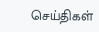செய்திகள்